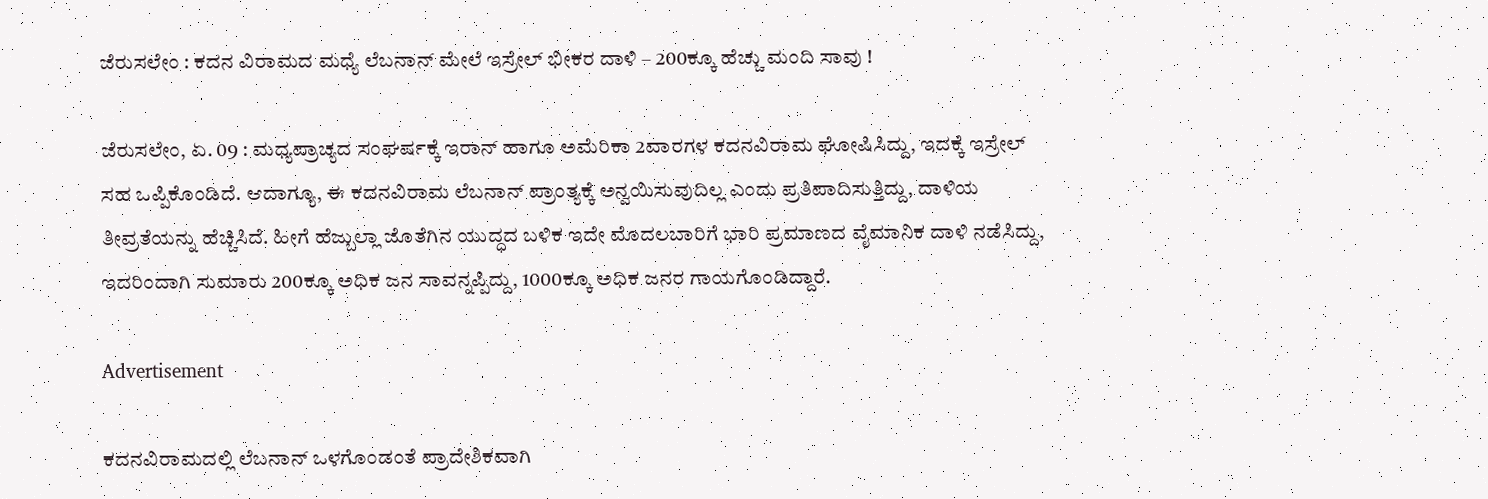ಜೆರುಸಲೇಂ : ಕದನ ವಿರಾಮದ ಮಧ್ಯೆ ಲೆಬನಾನ್ ಮೇಲೆ ಇಸ್ರೇಲ್ ಭೀಕರ ದಾಳಿ – 200ಕ್ಕೂ ಹೆಚ್ಚು ಮಂದಿ ಸಾವು !

ಜೆರುಸಲೇಂ, ಏ. 09 : ಮಧ್ಯಪ್ರಾಚ್ಯದ ಸಂಘರ್ಷಕ್ಕೆ ಇರಾನ್‌ ಹಾಗೂ ಅಮೆರಿಕಾ 2ವಾರಗಳ ಕದನವಿರಾಮ ಘೋಷಿಸಿದ್ದು, ಇದಕ್ಕೆ ಇಸ್ರೇಲ್‌ ಸಹ ಒಪ್ಪಿಕೊಂಡಿದೆ. ಆದಾಗ್ಯೂ, ಈ ಕದನವಿರಾಮ ಲೆಬನಾನ್‌ ಪ್ರಾಂತ್ಯಕ್ಕೆ ಅನ್ವಯಿಸುವುದಿಲ್ಲ ಎಂದು ಪ್ರತಿಪಾದಿಸುತ್ತಿದ್ದು, ದಾಳಿಯ ತೀವ್ರತೆಯನ್ನು ಹೆಚ್ಚಿಸಿದೆ. ಹೀಗೆ ಹೆಜ್ಬುಲ್ಲಾ ಜೊತೆಗಿನ ಯುದ್ಧದ ಬಳಿಕ ಇದೇ ಮೊದಲಬಾರಿಗೆ ಭಾರಿ ಪ್ರಮಾಣದ ವೈಮಾನಿಕ ದಾಳಿ ನಡೆಸಿದ್ದು, ಇದರಿಂದಾಗಿ ಸುಮಾರು 200ಕ್ಕೂ ಅಧಿಕ ಜನ ಸಾವನ್ನಪ್ಪಿದ್ದು, 1000ಕ್ಕೂ ಅಧಿಕ ಜನರ ಗಾಯಗೊಂಡಿದ್ದಾರೆ.

Advertisement

ಕದನವಿರಾಮದಲ್ಲಿ ಲೆಬನಾನ್‌ ಒಳಗೊಂಡಂತೆ ಪ್ರಾದೇಶಿಕವಾಗಿ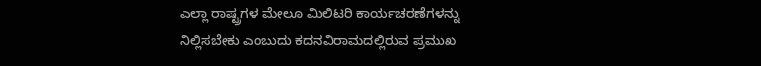ಎಲ್ಲಾ ರಾಷ್ಟ್ರಗಳ ಮೇಲೂ ಮಿಲಿಟರಿ ಕಾರ್ಯಚರಣೆಗಳನ್ನು ನಿಲ್ಲಿಸಬೇಕು ಎಂಬುದು ಕದನವಿರಾಮದಲ್ಲಿರುವ ಪ್ರಮುಖ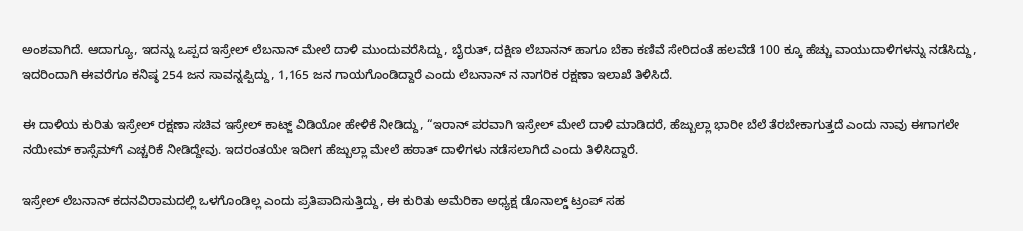ಅಂಶವಾಗಿದೆ. ಆದಾಗ್ಯೂ, ಇದನ್ನು ಒಪ್ಪದ ಇಸ್ರೇಲ್‌ ಲೆಬನಾನ್‌ ಮೇಲೆ ದಾಳಿ ಮುಂದುವರೆಸಿದ್ದು, ಬೈರುತ್‌, ದಕ್ಷಿಣ ಲೆಬಾನನ್‌ ಹಾಗೂ ಬೆಕಾ ಕಣಿವೆ ಸೇರಿದಂತೆ ಹಲವೆಡೆ 100 ಕ್ಕೂ ಹೆಚ್ಚು ವಾಯುದಾಳಿಗಳನ್ನು ನಡೆಸಿದ್ದು, ಇದರಿಂದಾಗಿ ಈವರೆಗೂ ಕನಿಷ್ಠ 254 ಜನ ಸಾವನ್ನಪ್ಪಿದ್ದು, 1,165 ಜನ ಗಾಯಗೊಂಡಿದ್ದಾರೆ ಎಂದು ಲೆಬನಾನ್‌ ನ ನಾಗರಿಕ ರಕ್ಷಣಾ ಇಲಾಖೆ ತಿಳಿಸಿದೆ.

ಈ ದಾಳಿಯ ಕುರಿತು ಇಸ್ರೇಲ್ ರಕ್ಷಣಾ ಸಚಿವ ಇಸ್ರೇಲ್ ಕಾಟ್ಜ್ ವಿಡಿಯೋ ಹೇಳಿಕೆ ನೀಡಿದ್ದು, “ಇರಾನ್ ಪರವಾಗಿ ಇಸ್ರೇಲ್‌ ಮೇಲೆ ದಾಳಿ ಮಾಡಿದರೆ, ಹೆಜ್ಬುಲ್ಲಾ ಭಾರೀ ಬೆಲೆ ತೆರಬೇಕಾಗುತ್ತದೆ ಎಂದು ನಾವು ಈಗಾಗಲೇ ನಯೀಮ್ ಕಾಸ್ಸೆಮ್‌ಗೆ ಎಚ್ಚರಿಕೆ ನೀಡಿದ್ದೇವು. ಇದರಂತಯೇ ಇದೀಗ ಹೆಜ್ಬುಲ್ಲಾ ಮೇಲೆ ಹಠಾತ್‌ ದಾಳಿಗಳು ನಡೆಸಲಾಗಿದೆ ಎಂದು ತಿಳಿಸಿದ್ದಾರೆ.

ಇಸ್ರೇಲ್‌ ಲೆಬನಾನ್‌ ಕದನವಿರಾಮದಲ್ಲಿ ಒಳಗೊಂಡಿಲ್ಲ ಎಂದು ಪ್ರತಿಪಾದಿಸುತ್ತಿದ್ದು, ಈ ಕುರಿತು ಅಮೆರಿಕಾ ಅಧ್ಯಕ್ಷ ಡೊನಾಲ್ಡ್‌ ಟ್ರಂಪ್‌ ಸಹ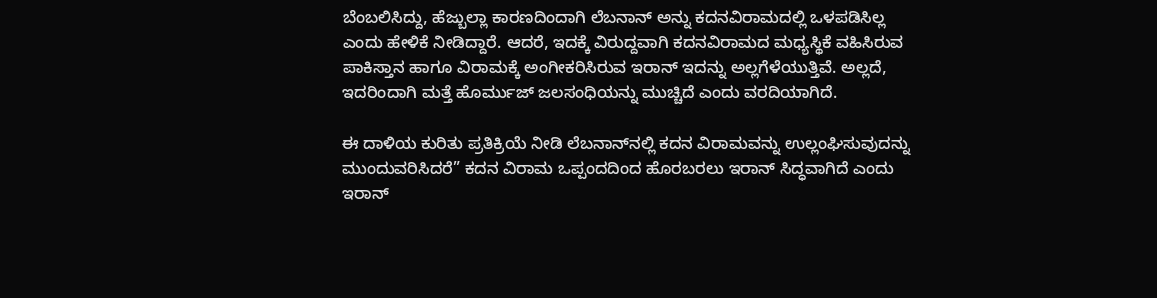ಬೆಂಬಲಿಸಿದ್ದು, ಹೆಜ್ಬುಲ್ಲಾ ಕಾರಣದಿಂದಾಗಿ ಲೆಬನಾನ್‌ ಅನ್ನು ಕದನವಿರಾಮದಲ್ಲಿ ಒಳಪಡಿಸಿಲ್ಲ ಎಂದು ಹೇಳಿಕೆ ನೀಡಿದ್ದಾರೆ. ಆದರೆ, ಇದಕ್ಕೆ ವಿರುದ್ದವಾಗಿ ಕದನವಿರಾಮದ ಮಧ್ಯಸ್ಥಿಕೆ ವಹಿಸಿರುವ ಪಾಕಿಸ್ತಾನ ಹಾಗೂ ವಿರಾಮಕ್ಕೆ ಅಂಗೀಕರಿಸಿರುವ ಇರಾನ್‌ ಇದನ್ನು ಅಲ್ಲಗೆಳೆಯುತ್ತಿವೆ. ಅಲ್ಲದೆ, ಇದರಿಂದಾಗಿ ಮತ್ತೆ ಹೊರ್ಮುಜ್‌ ಜಲಸಂಧಿಯನ್ನು ಮುಚ್ಚಿದೆ ಎಂದು ವರದಿಯಾಗಿದೆ.

ಈ ದಾಳಿಯ ಕುರಿತು ಪ್ರತಿಕ್ರಿಯೆ ನೀಡಿ ಲೆಬನಾನ್‌ನಲ್ಲಿ ಕದನ ವಿರಾಮವನ್ನು ಉಲ್ಲಂಘಿಸುವುದನ್ನು ಮುಂದುವರಿಸಿದರೆ” ಕದನ ವಿರಾಮ ಒಪ್ಪಂದದಿಂದ ಹೊರಬರಲು ಇರಾನ್ ಸಿದ್ಧವಾಗಿದೆ ಎಂದು ಇರಾನ್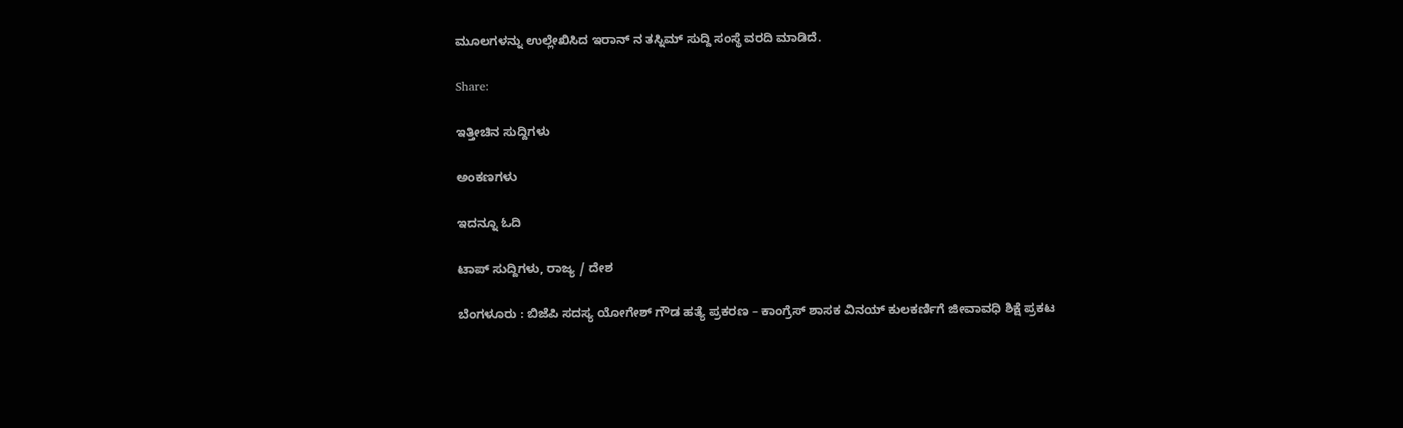ಮೂಲಗಳನ್ನು ಉಲ್ಲೇಖಿಸಿದ ಇರಾನ್‌ ನ ತಸ್ನಿಮ್ ಸುದ್ದಿ ಸಂಸ್ಥೆ ವರದಿ ಮಾಡಿದೆ.

Share:

ಇತ್ತೀಚಿನ ಸುದ್ದಿಗಳು

ಅಂಕಣಗಳು

ಇದನ್ನೂ ಓದಿ

ಟಾಪ್ ಸುದ್ದಿಗಳು, ರಾಜ್ಯ / ದೇಶ

ಬೆಂಗಳೂರು : ಬಿಜೆಪಿ ಸದಸ್ಯ ಯೋಗೇಶ್ ಗೌಡ ಹತ್ಯೆ ಪ್ರಕರಣ – ಕಾಂಗ್ರೆಸ್ ಶಾಸಕ ವಿನಯ್ ಕುಲಕರ್ಣಿಗೆ ಜೀವಾವಧಿ ಶಿಕ್ಷೆ ಪ್ರಕಟ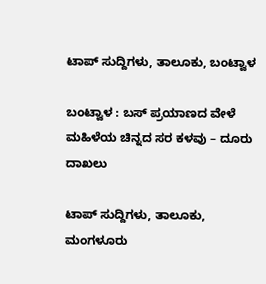ಟಾಪ್ ಸುದ್ದಿಗಳು, ತಾಲೂಕು, ಬಂಟ್ವಾಳ

ಬಂಟ್ವಾಳ : ಬಸ್ ಪ್ರಯಾಣದ ವೇಳೆ ಮಹಿಳೆಯ ಚಿನ್ನದ ಸರ ಕಳವು – ದೂರು ದಾಖಲು

ಟಾಪ್ ಸುದ್ದಿಗಳು, ತಾಲೂಕು, ಮಂಗಳೂರು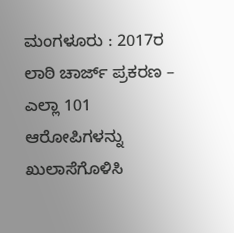ಮಂಗಳೂರು : 2017ರ ಲಾಠಿ ಚಾರ್ಜ್ ಪ್ರಕರಣ – ಎಲ್ಲಾ 101 ಆರೋಪಿಗಳನ್ನು ಖುಲಾಸೆಗೊಳಿಸಿ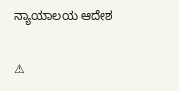ನ್ಯಾಯಾಲಯ ಆದೇಶ

⚠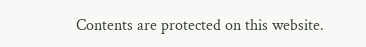Contents are protected on this website.